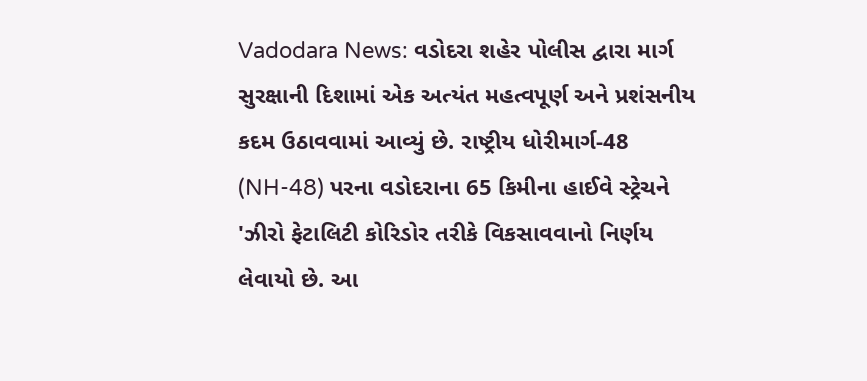Vadodara News: વડોદરા શહેર પોલીસ દ્વારા માર્ગ સુરક્ષાની દિશામાં એક અત્યંત મહત્વપૂર્ણ અને પ્રશંસનીય કદમ ઉઠાવવામાં આવ્યું છે. રાષ્ટ્રીય ધોરીમાર્ગ-48 (NH-48) પરના વડોદરાના 65 કિમીના હાઈવે સ્ટ્રેચને 'ઝીરો ફેટાલિટી કોરિડોર તરીકે વિકસાવવાનો નિર્ણય લેવાયો છે. આ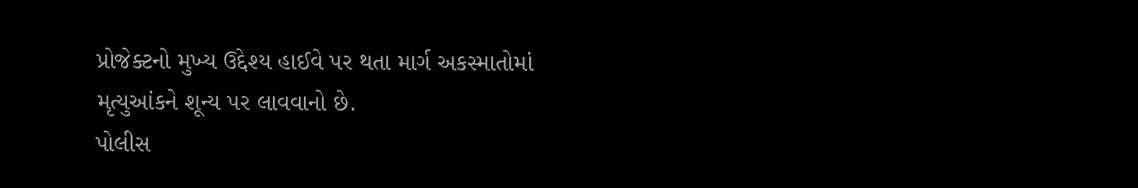પ્રોજેક્ટનો મુખ્ય ઉદ્દેશ્ય હાઈવે પર થતા માર્ગ અકસ્માતોમાં મૃત્યુઆંકને શૂન્ય પર લાવવાનો છે.
પોલીસ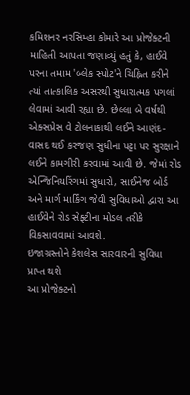કમિશનર નરસિમ્હા કોમારે આ પ્રોજેક્ટની માહિતી આપતા જણાવ્યું હતું કે, હાઈવે પરના તમામ 'બ્લેક સ્પોટ'ને ચિહ્નિત કરીને ત્યાં તાત્કાલિક અસરથી સુધારાત્મક પગલાં લેવામાં આવી રહ્યા છે. છેલ્લા બે વર્ષથી એક્સપ્રેસ વે ટોલનાકાથી લઈને આણંદ-વાસદ થઈ કરજણ સુધીના પટ્ટા પર સુરક્ષાને લઈને કામગીરી કરવામાં આવી છે. જેમાં રોડ એન્જિનિયરિંગમાં સુધારો, સાઈનેજ બોર્ડ અને માર્ગ માર્કિંગ જેવી સુવિધાઓ દ્વારા આ હાઈવેને રોડ સેફ્ટીના મોડલ તરીકે વિકસાવવામાં આવશે.
ઇજાગ્રસ્તોને કેશલેસ સારવારની સુવિધા પ્રાપ્ત થશે
આ પ્રોજેક્ટનો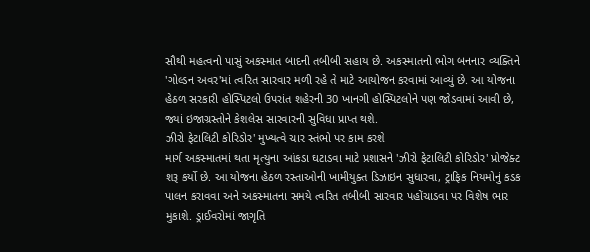સૌથી મહત્વનો પાસું અકસ્માત બાદની તબીબી સહાય છે. અકસ્માતનો ભોગ બનનાર વ્યક્તિને 'ગોલ્ડન અવર'માં ત્વરિત સારવાર મળી રહે તે માટે આયોજન કરવામાં આવ્યું છે. આ યોજના હેઠળ સરકારી હોસ્પિટલો ઉપરાંત શહેરની 30 ખાનગી હોસ્પિટલોને પણ જોડવામાં આવી છે, જ્યાં ઇજાગ્રસ્તોને કેશલેસ સારવારની સુવિધા પ્રાપ્ત થશે.
ઝીરો ફેટાલિટી કોરિડોર' મુખ્યત્વે ચાર સ્તંભો પર કામ કરશે
માર્ગ અકસ્માતમાં થતા મૃત્યુના આંકડા ઘટાડવા માટે પ્રશાસને 'ઝીરો ફેટાલિટી કોરિડોર' પ્રોજેક્ટ શરૂ કર્યો છે. આ યોજના હેઠળ રસ્તાઓની ખામીયુક્ત ડિઝાઇન સુધારવા, ટ્રાફિક નિયમોનું કડક પાલન કરાવવા અને અકસ્માતના સમયે ત્વરિત તબીબી સારવાર પહોંચાડવા પર વિશેષ ભાર મુકાશે. ડ્રાઈવરોમાં જાગૃતિ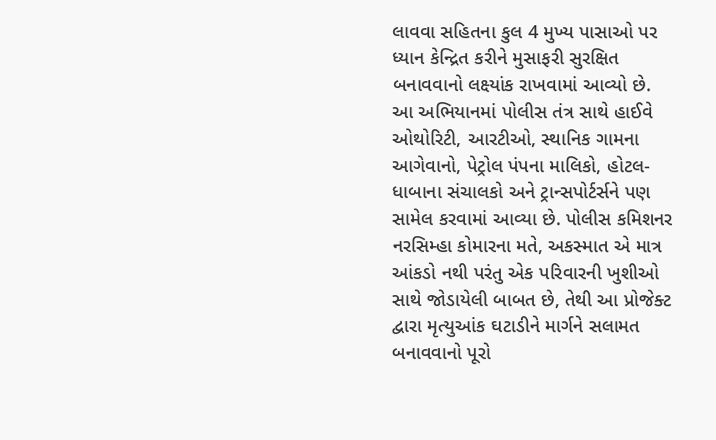લાવવા સહિતના કુલ 4 મુખ્ય પાસાઓ પર ધ્યાન કેન્દ્રિત કરીને મુસાફરી સુરક્ષિત બનાવવાનો લક્ષ્યાંક રાખવામાં આવ્યો છે.
આ અભિયાનમાં પોલીસ તંત્ર સાથે હાઈવે ઓથોરિટી, આરટીઓ, સ્થાનિક ગામના આગેવાનો, પેટ્રોલ પંપના માલિકો, હોટલ-ધાબાના સંચાલકો અને ટ્રાન્સપોર્ટર્સને પણ સામેલ કરવામાં આવ્યા છે. પોલીસ કમિશનર નરસિમ્હા કોમારના મતે, અકસ્માત એ માત્ર આંકડો નથી પરંતુ એક પરિવારની ખુશીઓ સાથે જોડાયેલી બાબત છે, તેથી આ પ્રોજેક્ટ દ્વારા મૃત્યુઆંક ઘટાડીને માર્ગને સલામત બનાવવાનો પૂરો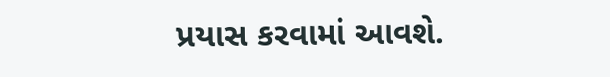પ્રયાસ કરવામાં આવશે.